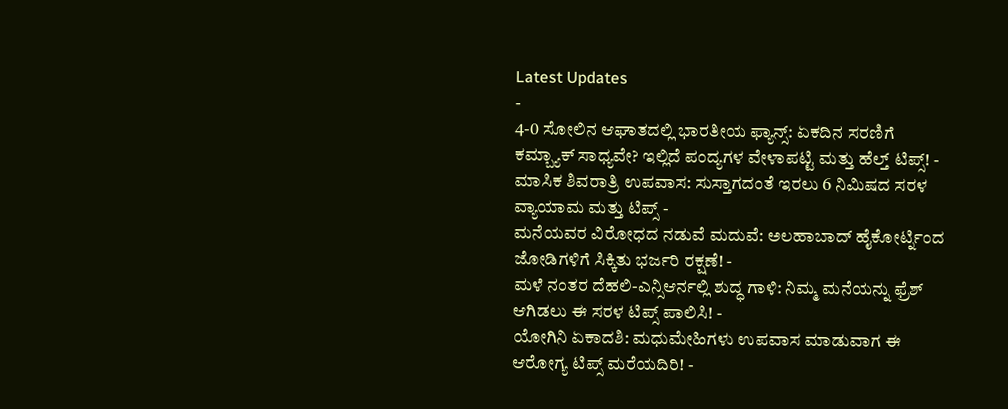Latest Updates
-
4-0 ಸೋಲಿನ ಆಘಾತದಲ್ಲಿ ಭಾರತೀಯ ಫ್ಯಾನ್ಸ್: ಏಕದಿನ ಸರಣಿಗೆ ಕಮ್ಬ್ಯಾಕ್ ಸಾಧ್ಯವೇ? ಇಲ್ಲಿದೆ ಪಂದ್ಯಗಳ ವೇಳಾಪಟ್ಟಿ ಮತ್ತು ಹೆಲ್ತ್ ಟಿಪ್ಸ್! -
ಮಾಸಿಕ ಶಿವರಾತ್ರಿ ಉಪವಾಸ: ಸುಸ್ತಾಗದಂತೆ ಇರಲು 6 ನಿಮಿಷದ ಸರಳ ವ್ಯಾಯಾಮ ಮತ್ತು ಟಿಪ್ಸ್ -
ಮನೆಯವರ ವಿರೋಧದ ನಡುವೆ ಮದುವೆ: ಅಲಹಾಬಾದ್ ಹೈಕೋರ್ಟ್ನಿಂದ ಜೋಡಿಗಳಿಗೆ ಸಿಕ್ಕಿತು ಭರ್ಜರಿ ರಕ್ಷಣೆ! -
ಮಳೆ ನಂತರ ದೆಹಲಿ-ಎನ್ಸಿಆರ್ನಲ್ಲಿ ಶುದ್ಧ ಗಾಳಿ: ನಿಮ್ಮ ಮನೆಯನ್ನು ಫ್ರೆಶ್ ಆಗಿಡಲು ಈ ಸರಳ ಟಿಪ್ಸ್ ಪಾಲಿಸಿ! -
ಯೋಗಿನಿ ಏಕಾದಶಿ: ಮಧುಮೇಹಿಗಳು ಉಪವಾಸ ಮಾಡುವಾಗ ಈ ಆರೋಗ್ಯ ಟಿಪ್ಸ್ ಮರೆಯದಿರಿ! -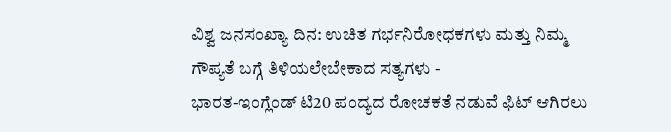ವಿಶ್ವ ಜನಸಂಖ್ಯಾ ದಿನ: ಉಚಿತ ಗರ್ಭನಿರೋಧಕಗಳು ಮತ್ತು ನಿಮ್ಮ ಗೌಪ್ಯತೆ ಬಗ್ಗೆ ತಿಳಿಯಲೇಬೇಕಾದ ಸತ್ಯಗಳು -
ಭಾರತ-ಇಂಗ್ಲೆಂಡ್ ಟಿ20 ಪಂದ್ಯದ ರೋಚಕತೆ ನಡುವೆ ಫಿಟ್ ಆಗಿರಲು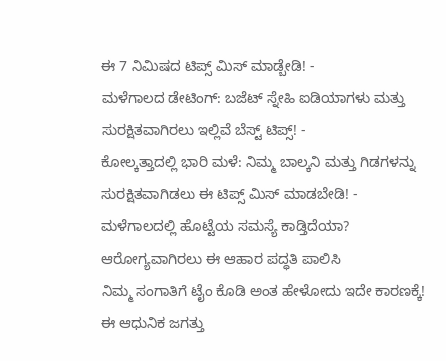ಈ 7 ನಿಮಿಷದ ಟಿಪ್ಸ್ ಮಿಸ್ ಮಾಡ್ಬೇಡಿ! -
ಮಳೆಗಾಲದ ಡೇಟಿಂಗ್: ಬಜೆಟ್ ಸ್ನೇಹಿ ಐಡಿಯಾಗಳು ಮತ್ತು ಸುರಕ್ಷಿತವಾಗಿರಲು ಇಲ್ಲಿವೆ ಬೆಸ್ಟ್ ಟಿಪ್ಸ್! -
ಕೋಲ್ಕತ್ತಾದಲ್ಲಿ ಭಾರಿ ಮಳೆ: ನಿಮ್ಮ ಬಾಲ್ಕನಿ ಮತ್ತು ಗಿಡಗಳನ್ನು ಸುರಕ್ಷಿತವಾಗಿಡಲು ಈ ಟಿಪ್ಸ್ ಮಿಸ್ ಮಾಡಬೇಡಿ! -
ಮಳೆಗಾಲದಲ್ಲಿ ಹೊಟ್ಟೆಯ ಸಮಸ್ಯೆ ಕಾಡ್ತಿದೆಯಾ? ಆರೋಗ್ಯವಾಗಿರಲು ಈ ಆಹಾರ ಪದ್ಧತಿ ಪಾಲಿಸಿ
ನಿಮ್ಮ ಸಂಗಾತಿಗೆ ಟೈಂ ಕೊಡಿ ಅಂತ ಹೇಳೋದು ಇದೇ ಕಾರಣಕ್ಕೆ!
ಈ ಆಧುನಿಕ ಜಗತ್ತು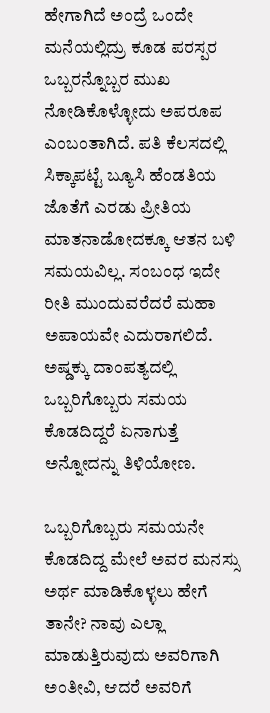ಹೇಗಾಗಿದೆ ಅಂದ್ರೆ ಒಂದೇ ಮನೆಯಲ್ಲಿದ್ರು ಕೂಡ ಪರಸ್ಪರ ಒಬ್ಬರನ್ನೊಬ್ಬರ ಮುಖ ನೋಡಿಕೊಳ್ಳೋದು ಅಪರೂಪ ಎಂಬಂತಾಗಿದೆ. ಪತಿ ಕೆಲಸದಲ್ಲಿ ಸಿಕ್ಕಾಪಟ್ಟೆ ಬ್ಯೂಸಿ ಹೆಂಡತಿಯ ಜೊತೆಗೆ ಎರಡು ಪ್ರೀತಿಯ ಮಾತನಾಡೋದಕ್ಕೂ ಆತನ ಬಳಿ ಸಮಯವಿಲ್ಲ. ಸಂಬಂಧ ಇದೇ ರೀತಿ ಮುಂದುವರೆದರೆ ಮಹಾ ಅಪಾಯವೇ ಎದುರಾಗಲಿದೆ. ಅಷ್ಡಕ್ಕು ದಾಂಪತ್ಯದಲ್ಲಿ ಒಬ್ಬರಿಗೊಬ್ಬರು ಸಮಯ ಕೊಡದಿದ್ದರೆ ಏನಾಗುತ್ತೆ ಅನ್ನೋದನ್ನು ತಿಳಿಯೋಣ.

ಒಬ್ಬರಿಗೊಬ್ಬರು ಸಮಯನೇ ಕೊಡದಿದ್ದ ಮೇಲೆ ಅವರ ಮನಸ್ಸು ಅರ್ಥ ಮಾಡಿಕೊಳ್ಳಲು ಹೇಗೆ ತಾನೇ? ನಾವು ಎಲ್ಲಾ ಮಾಡುತ್ತಿರುವುದು ಅವರಿಗಾಗಿ ಅಂತೀವಿ, ಆದರೆ ಅವರಿಗೆ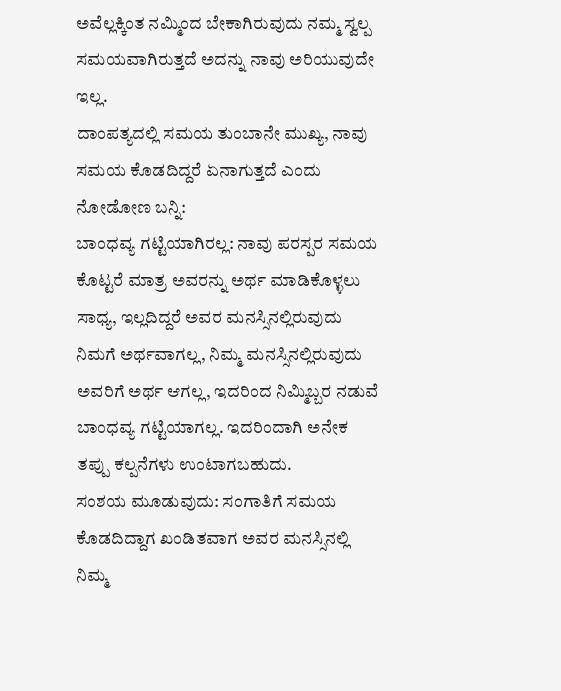ಅವೆಲ್ಲಕ್ಕಿಂತ ನಮ್ಮಿಂದ ಬೇಕಾಗಿರುವುದು ನಮ್ಮ ಸ್ವಲ್ಪ ಸಮಯವಾಗಿರುತ್ತದೆ ಅದನ್ನು ನಾವು ಅರಿಯುವುದೇ ಇಲ್ಲ.
ದಾಂಪತ್ಯದಲ್ಲಿ ಸಮಯ ತುಂಬಾನೇ ಮುಖ್ಯ, ನಾವು ಸಮಯ ಕೊಡದಿದ್ದರೆ ಏನಾಗುತ್ತದೆ ಎಂದು ನೋಡೋಣ ಬನ್ನಿ:
ಬಾಂಧವ್ಯ ಗಟ್ಟಿಯಾಗಿರಲ್ಲ: ನಾವು ಪರಸ್ಪರ ಸಮಯ ಕೊಟ್ಟರೆ ಮಾತ್ರ ಅವರನ್ನು ಅರ್ಥ ಮಾಡಿಕೊಳ್ಳಲು ಸಾಧ್ಯ, ಇಲ್ಲದಿದ್ದರೆ ಅವರ ಮನಸ್ಸಿನಲ್ಲಿರುವುದು ನಿಮಗೆ ಅರ್ಥವಾಗಲ್ಲ, ನಿಮ್ಮ ಮನಸ್ಸಿನಲ್ಲಿರುವುದು ಅವರಿಗೆ ಅರ್ಥ ಆಗಲ್ಲ, ಇದರಿಂದ ನಿಮ್ಮಿಬ್ಬರ ನಡುವೆ ಬಾಂಧವ್ಯ ಗಟ್ಟಿಯಾಗಲ್ಲ. ಇದರಿಂದಾಗಿ ಅನೇಕ ತಪ್ಪು ಕಲ್ಪನೆಗಳು ಉಂಟಾಗಬಹುದು.
ಸಂಶಯ ಮೂಡುವುದು: ಸಂಗಾತಿಗೆ ಸಮಯ ಕೊಡದಿದ್ದಾಗ ಖಂಡಿತವಾಗ ಅವರ ಮನಸ್ಸಿನಲ್ಲಿ ನಿಮ್ಮ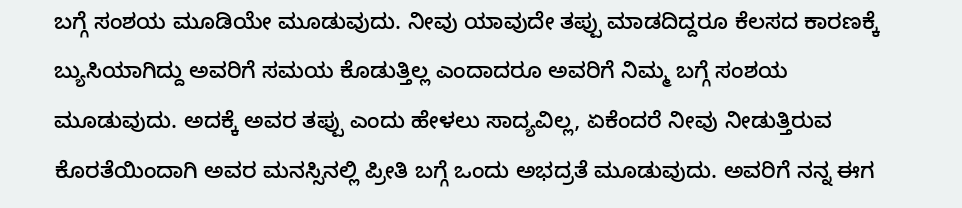ಬಗ್ಗೆ ಸಂಶಯ ಮೂಡಿಯೇ ಮೂಡುವುದು. ನೀವು ಯಾವುದೇ ತಪ್ಪು ಮಾಡದಿದ್ದರೂ ಕೆಲಸದ ಕಾರಣಕ್ಕೆ ಬ್ಯುಸಿಯಾಗಿದ್ದು ಅವರಿಗೆ ಸಮಯ ಕೊಡುತ್ತಿಲ್ಲ ಎಂದಾದರೂ ಅವರಿಗೆ ನಿಮ್ಮ ಬಗ್ಗೆ ಸಂಶಯ ಮೂಡುವುದು. ಅದಕ್ಕೆ ಅವರ ತಪ್ಪು ಎಂದು ಹೇಳಲು ಸಾದ್ಯವಿಲ್ಲ, ಏಕೆಂದರೆ ನೀವು ನೀಡುತ್ತಿರುವ ಕೊರತೆಯಿಂದಾಗಿ ಅವರ ಮನಸ್ಸಿನಲ್ಲಿ ಪ್ರೀತಿ ಬಗ್ಗೆ ಒಂದು ಅಭದ್ರತೆ ಮೂಡುವುದು. ಅವರಿಗೆ ನನ್ನ ಈಗ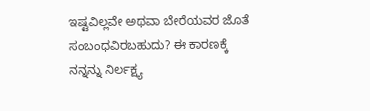ಇಷ್ಟವಿಲ್ಲವೇ ಅಥವಾ ಬೇರೆಯವರ ಜೊತೆ ಸಂಬಂಧವಿರಬಹುದು? ಈ ಕಾರಣಕ್ಕೆ ನನ್ನನ್ನು ನಿರ್ಲಕ್ಷ್ಯ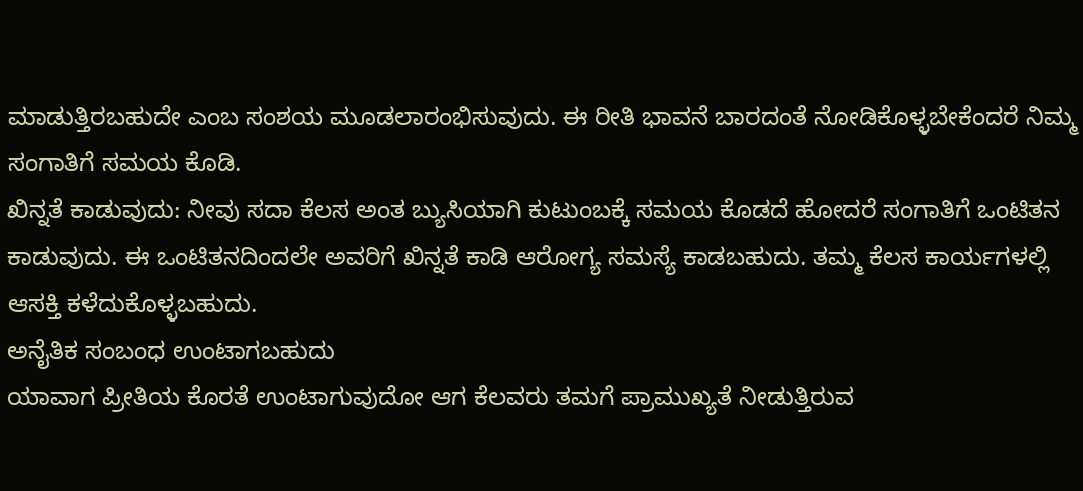ಮಾಡುತ್ತಿರಬಹುದೇ ಎಂಬ ಸಂಶಯ ಮೂಡಲಾರಂಭಿಸುವುದು. ಈ ರೀತಿ ಭಾವನೆ ಬಾರದಂತೆ ನೋಡಿಕೊಳ್ಳಬೇಕೆಂದರೆ ನಿಮ್ಮ ಸಂಗಾತಿಗೆ ಸಮಯ ಕೊಡಿ.
ಖಿನ್ನತೆ ಕಾಡುವುದು: ನೀವು ಸದಾ ಕೆಲಸ ಅಂತ ಬ್ಯುಸಿಯಾಗಿ ಕುಟುಂಬಕ್ಕೆ ಸಮಯ ಕೊಡದೆ ಹೋದರೆ ಸಂಗಾತಿಗೆ ಒಂಟಿತನ ಕಾಡುವುದು. ಈ ಒಂಟಿತನದಿಂದಲೇ ಅವರಿಗೆ ಖಿನ್ನತೆ ಕಾಡಿ ಆರೋಗ್ಯ ಸಮಸ್ಯೆ ಕಾಡಬಹುದು. ತಮ್ಮ ಕೆಲಸ ಕಾರ್ಯಗಳಲ್ಲಿ ಆಸಕ್ತಿ ಕಳೆದುಕೊಳ್ಳಬಹುದು.
ಅನೈತಿಕ ಸಂಬಂಧ ಉಂಟಾಗಬಹುದು
ಯಾವಾಗ ಪ್ರೀತಿಯ ಕೊರತೆ ಉಂಟಾಗುವುದೋ ಆಗ ಕೆಲವರು ತಮಗೆ ಪ್ರಾಮುಖ್ಯತೆ ನೀಡುತ್ತಿರುವ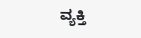ವ್ಯಕ್ತಿ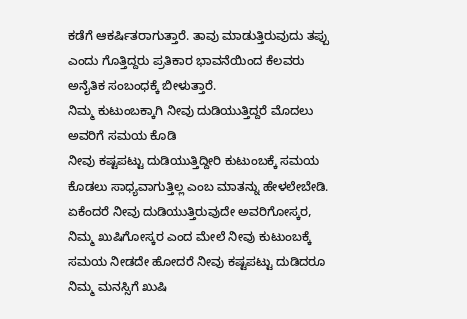ಕಡೆಗೆ ಆಕರ್ಷಿತರಾಗುತ್ತಾರೆ. ತಾವು ಮಾಡುತ್ತಿರುವುದು ತಪ್ಪು ಎಂದು ಗೊತ್ತಿದ್ದರು ಪ್ರತಿಕಾರ ಭಾವನೆಯಿಂದ ಕೆಲವರು ಅನೈತಿಕ ಸಂಬಂಧಕ್ಕೆ ಬೀಳುತ್ತಾರೆ.
ನಿಮ್ಮ ಕುಟುಂಬಕ್ಕಾಗಿ ನೀವು ದುಡಿಯುತ್ತಿದ್ದರೆ ಮೊದಲು ಅವರಿಗೆ ಸಮಯ ಕೊಡಿ
ನೀವು ಕಷ್ಟಪಟ್ಟು ದುಡಿಯುತ್ತಿದ್ದೀರಿ ಕುಟುಂಬಕ್ಕೆ ಸಮಯ ಕೊಡಲು ಸಾಧ್ಯವಾಗುತ್ತಿಲ್ಲ ಎಂಬ ಮಾತನ್ನು ಹೇಳಲೇಬೇಡಿ. ಏಕೆಂದರೆ ನೀವು ದುಡಿಯುತ್ತಿರುವುದೇ ಅವರಿಗೋಸ್ಕರ, ನಿಮ್ಮ ಖುಷಿಗೋಸ್ಕರ ಎಂದ ಮೇಲೆ ನೀವು ಕುಟುಂಬಕ್ಕೆ ಸಮಯ ನೀಡದೇ ಹೋದರೆ ನೀವು ಕಷ್ಟಪಟ್ಟು ದುಡಿದರೂ ನಿಮ್ಮ ಮನಸ್ಸಿಗೆ ಖುಷಿ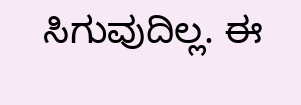ಸಿಗುವುದಿಲ್ಲ. ಈ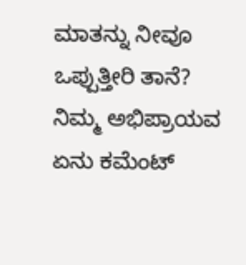ಮಾತನ್ನು ನೀವೂ ಒಪ್ಪುತ್ತೀರಿ ತಾನೆ?
ನಿಮ್ಮ ಅಭಿಪ್ರಾಯವ ಏನು ಕಮೆಂಟ್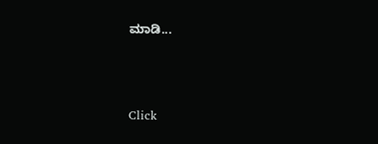ಮಾಡಿ...



Click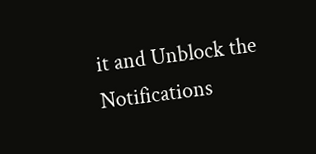it and Unblock the Notifications